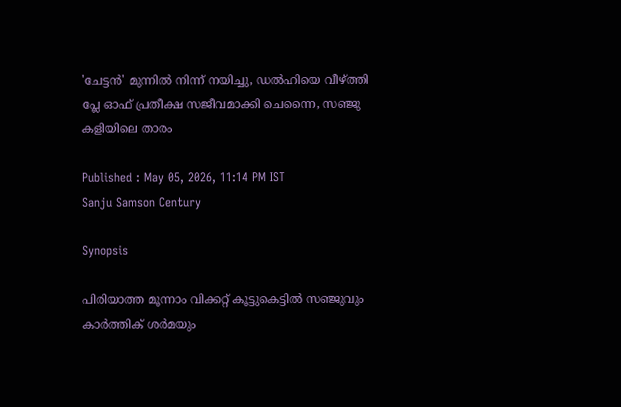'ചേട്ടന്‍' മുന്നില്‍ നിന്ന് നയിച്ചു, ഡല്‍ഹിയെ വീഴ്ത്തി പ്ലേ ഓഫ് പ്രതീക്ഷ സജീവമാക്കി ചെന്നൈ, സഞ്ജു കളിയിലെ താരം

Published : May 05, 2026, 11:14 PM IST
Sanju Samson Century

Synopsis

പിരിയാത്ത മൂന്നാം വിക്കറ്റ് കൂട്ടുകെട്ടില്‍ സഞ്ജുവും കാര്‍ത്തിക് ശര്‍മയും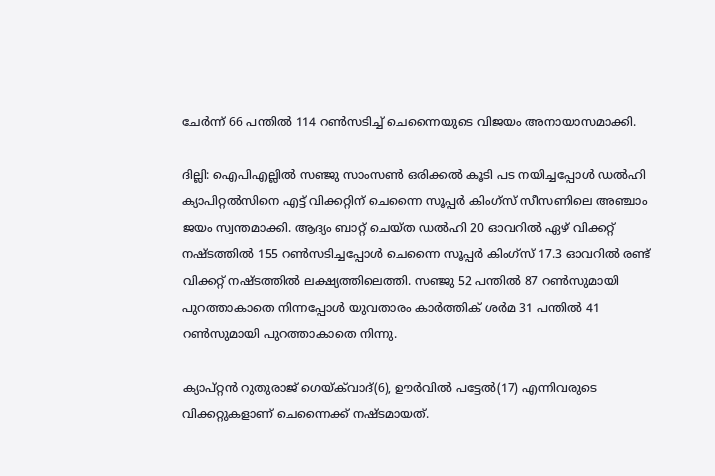ചേര്‍ന്ന് 66 പന്തില്‍ 114 റണ്‍സടിച്ച് ചെന്നൈയുടെ വിജയം അനായാസമാക്കി.

ദില്ലി: ഐപിഎല്ലില്‍ സഞ്ജു സാംസൺ ഒരിക്കല്‍ കൂടി പട നയിച്ചപ്പോള്‍ ഡല്‍ഹി ക്യാപിറ്റല്‍സിനെ എട്ട് വിക്കറ്റിന് ചെന്നൈ സൂപ്പര്‍ കിംഗ്സ് സീസണിലെ അഞ്ചാം ജയം സ്വന്തമാക്കി. ആദ്യം ബാറ്റ് ചെയ്ത ഡല്‍ഹി 20 ഓവറില്‍ ഏഴ് വിക്കറ്റ് നഷ്ടത്തില്‍ 155 റണ്‍സടിച്ചപ്പോള്‍ ചെന്നൈ സൂപ്പര്‍ കിംഗ്സ് 17.3 ഓവറില്‍ രണ്ട് വിക്കറ്റ് നഷ്ടത്തില്‍ ലക്ഷ്യത്തിലെത്തി. സഞ്ജു 52 പന്തില്‍ 87 റണ്‍സുമായി പുറത്താകാതെ നിന്നപ്പോള്‍ യുവതാരം കാര്‍ത്തിക് ശര്‍മ 31 പന്തില്‍ 41 റണ്‍സുമായി പുറത്താകാതെ നിന്നു.

ക്യാപ്റ്റൻ റുതുരാജ് ഗെയ്ക്‌വാദ്(6), ഊര്‍വില്‍ പട്ടേല്‍(17) എന്നിവരുടെ വിക്കറ്റുകളാണ് ചെന്നൈക്ക് നഷ്ടമായത്.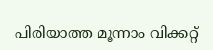പിരിയാത്ത മൂന്നാം വിക്കറ്റ്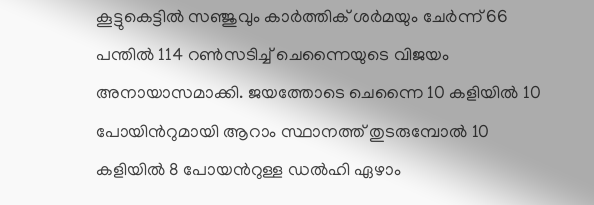കൂട്ടുകെട്ടില്‍ സഞ്ജുവും കാര്‍ത്തിക് ശര്‍മയും ചേര്‍ന്ന് 66 പന്തില്‍ 114 റണ്‍സടിച്ച് ചെന്നൈയുടെ വിജയം അനായാസമാക്കി. ജയത്തോടെ ചെന്നൈ 10 കളിയില്‍ 10 പോയിന്‍റുമായി ആറാം സ്ഥാനത്ത് തുടരുമ്പോല്‍ 10 കളിയില്‍ 8 പോയന്‍റുള്ള ഡല്‍ഹി ഏഴാം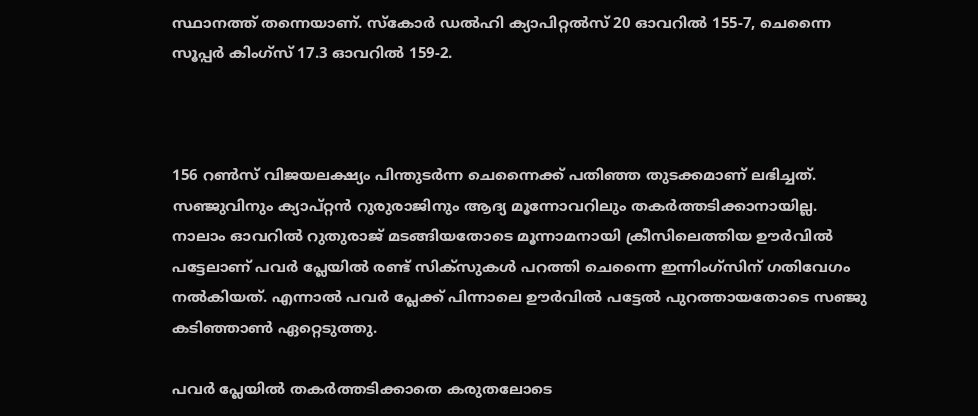സ്ഥാനത്ത് തന്നെയാണ്. സ്കോര്‍ ഡല്‍ഹി ക്യാപിറ്റല്‍സ് 20 ഓവറില്‍ 155-7, ചെന്നൈ സൂപ്പര്‍ കിംഗ്സ് 17.3 ഓവറില്‍ 159-2.



156 റണ്‍സ് വിജയലക്ഷ്യം പിന്തുടര്‍ന്ന ചെന്നൈക്ക് പതിഞ്ഞ തുടക്കമാണ് ലഭിച്ചത്. സഞ്ജുവിനും ക്യാപ്റ്റൻ റുരുരാജിനും ആദ്യ മൂന്നോവറിലും തകര്‍ത്തടിക്കാനായില്ല. നാലാം ഓവറില്‍ റുതുരാജ് മടങ്ങിയതോടെ മൂന്നാമനായി ക്രീസിലെത്തിയ ഊര്‍വില്‍ പട്ടേലാണ് പവര്‍ പ്ലേയില്‍ രണ്ട് സിക്സുകള്‍ പറത്തി ചെന്നൈ ഇന്നിംഗ്സിന് ഗതിവേഗം നല്‍കിയത്. എന്നാല്‍ പവര്‍ പ്ലേക്ക് പിന്നാലെ ഊര്‍വില്‍ പട്ടേല്‍ പുറത്തായതോടെ സഞ്ജു കടിഞ്ഞാണ്‍ ഏറ്റെടുത്തു.

പവര്‍ പ്ലേയില്‍ തകര്‍ത്തടിക്കാതെ കരുതലോടെ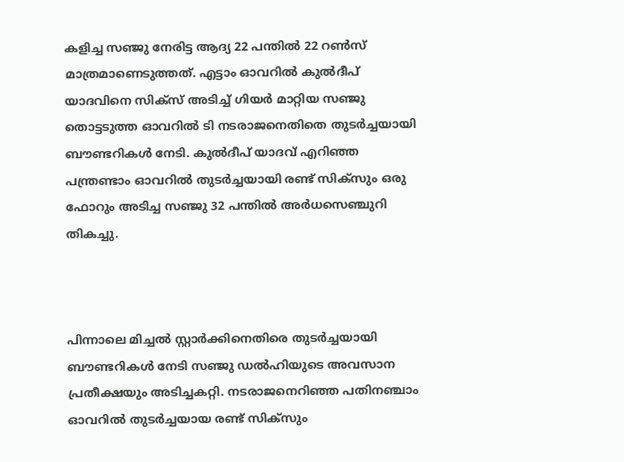കളിച്ച സഞ്ജു നേരിട്ട ആദ്യ 22 പന്തില്‍ 22 റണ്‍സ് മാത്രമാണെടുത്തത്. എട്ടാം ഓവറില്‍ കുല്‍ദീപ് യാദവിനെ സിക്സ് അടിച്ച് ഗിയര്‍ മാറ്റിയ സഞ്ജു തൊട്ടടുത്ത ഓവറില്‍ ടി നടരാജനെതിതെ തുടര്‍ച്ചയായി ബൗണ്ടറികള്‍ നേടി. കുല്‍ദീപ് യാദവ് എറിഞ്ഞ പന്ത്രണ്ടാം ഓവറില്‍ തുടര്‍ച്ചയായി രണ്ട് സിക്സും ഒരു ഫോറും അടിച്ച സഞ്ജു 32 പന്തില്‍ അര്‍ധസെഞ്ചുറി തികച്ചു.



പിന്നാലെ മിച്ചല്‍ സ്റ്റാര്‍ക്കിനെതിരെ തുടര്‍ച്ചയായി ബൗണ്ടറികള്‍ നേടി സഞ്ജു ഡല്‍ഹിയുടെ അവസാന പ്രതീക്ഷയും അടിച്ചകറ്റി. നടരാജനെറിഞ്ഞ പതിനഞ്ചാം ഓവറില്‍ തുടര്‍ച്ചയായ രണ്ട് സിക്സും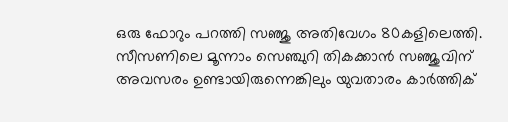ഒരു ഫോറും പറത്തി സഞ്ജു അതിവേഗം 80കളിലെത്തി. സീസണിലെ മൂന്നാം സെഞ്ചുറി തികക്കാൻ സഞ്ജുവിന് അവസരം ഉണ്ടായിരുന്നെങ്കിലും യുവതാരം കാര്‍ത്തിക്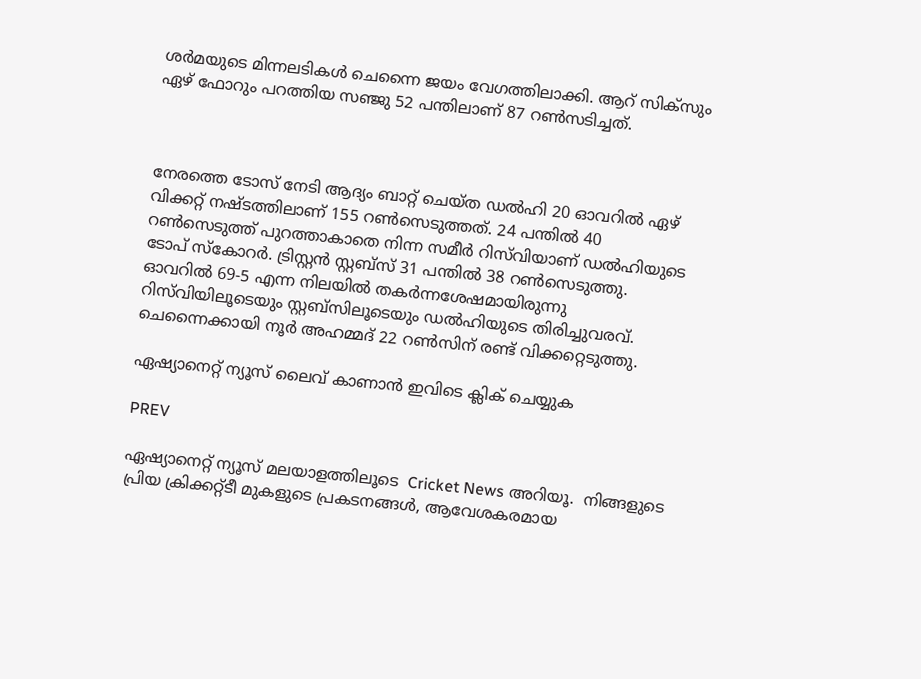ശര്‍മയുടെ മിന്നലടികള്‍ ചെന്നൈ ജയം വേഗത്തിലാക്കി. ആറ് സിക്സും ഏഴ് ഫോറും പറത്തിയ സഞ്ജു 52 പന്തിലാണ് 87 റണ്‍സടിച്ചത്.



നേരത്തെ ടോസ് നേടി ആദ്യം ബാറ്റ് ചെയ്ത ഡല്‍ഹി 20 ഓവറില്‍ ഏഴ് വിക്കറ്റ് നഷ്ടത്തിലാണ് 155 റണ്‍സെടുത്തത്. 24 പന്തില്‍ 40 റണ്‍സെടുത്ത് പുറത്താകാതെ നിന്ന സമീര്‍ റിസ്‌വിയാണ് ഡല്‍ഹിയുടെ ടോപ് സ്കോറര്‍. ട്രിസ്റ്റൻ സ്റ്റബ്സ് 31 പന്തില്‍ 38 റണ്‍സെടുത്തു. ഓവറില്‍ 69-5 എന്ന നിലയില്‍ തകര്‍ന്നശേഷമായിരുന്നു റിസ്‌വിയിലൂടെയും സ്റ്റബ്സിലൂടെയും ഡല്‍ഹിയുടെ തിരിച്ചുവരവ്. ചെന്നൈക്കായി നൂര്‍ അഹമ്മദ് 22 റണ്‍സിന് രണ്ട് വിക്കറ്റെടുത്തു.

ഏഷ്യാനെറ്റ് ന്യൂസ് ലൈവ് കാണാന്‍ ഇവിടെ ക്ലിക് ചെയ്യുക

PREV

ഏഷ്യാനെറ്റ് ന്യൂസ് മലയാളത്തിലൂടെ  Cricket News അറിയൂ.  നിങ്ങളുടെ പ്രിയ ക്രിക്കറ്റ്ടീ മുകളുടെ പ്രകടനങ്ങൾ, ആവേശകരമായ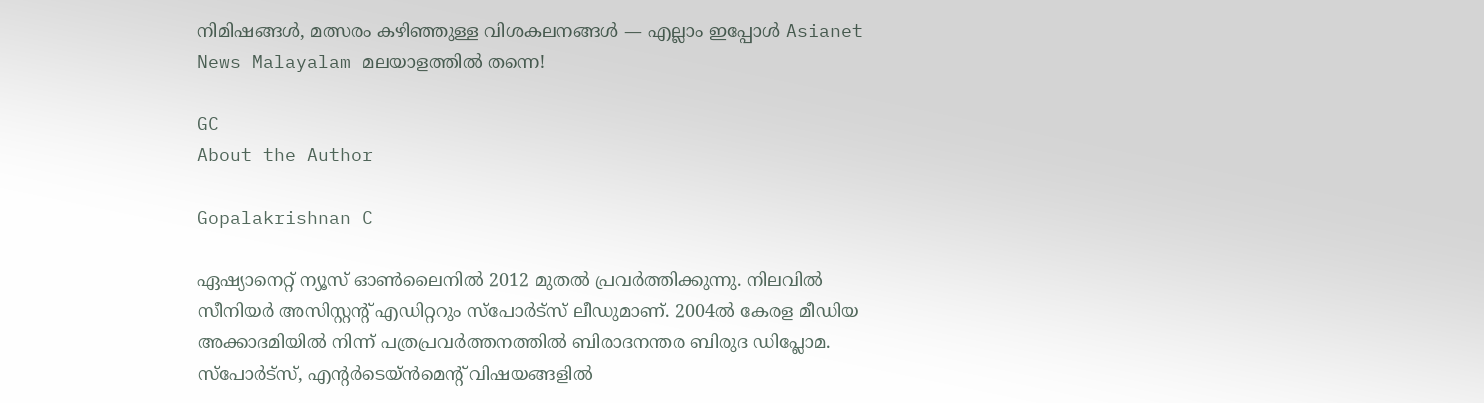നിമിഷങ്ങൾ, മത്സരം കഴിഞ്ഞുള്ള വിശകലനങ്ങൾ — എല്ലാം ഇപ്പോൾ Asianet News Malayalam മലയാളത്തിൽ തന്നെ!

GC
About the Author

Gopalakrishnan C

ഏഷ്യാനെറ്റ് ന്യൂസ് ഓണ്‍ലൈനില്‍ 2012 മുതല്‍ പ്രവര്‍ത്തിക്കുന്നു. നിലവില്‍ സീനിയര്‍ അസിസ്റ്റന്‍റ് എഡിറ്ററും സ്പോർട്സ് ലീഡുമാണ്. 2004ൽ കേരള മീഡിയ അക്കാദമിയില്‍ നിന്ന് പത്രപ്രവര്‍ത്തനത്തില്‍ ബിരാദനന്തര ബിരുദ ഡിപ്ലോമ. സ്പോര്‍ട്സ്, എന്‍റര്‍ടെയ്ൻമെന്‍റ് വിഷയങ്ങളില്‍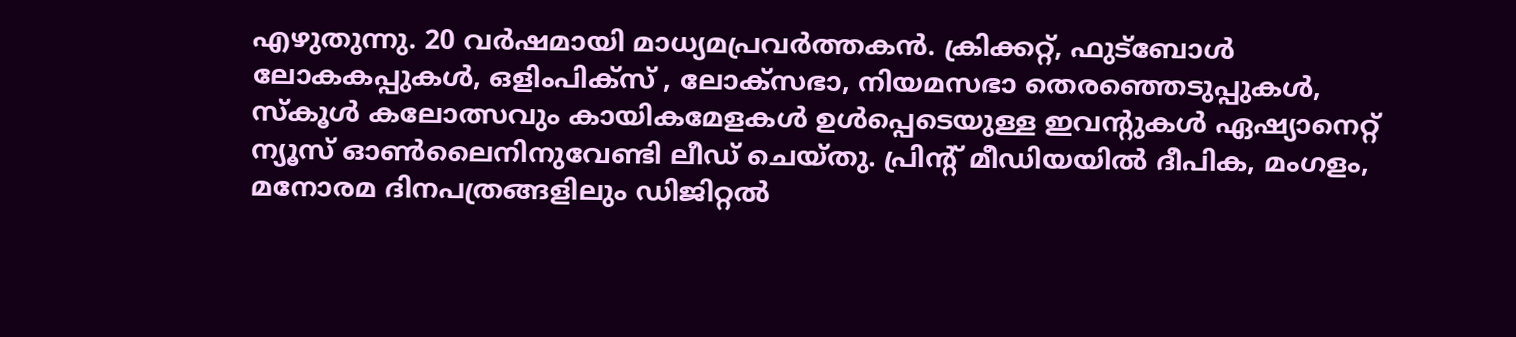എഴുതുന്നു. 20 വര്‍ഷമായി മാധ്യമപ്രവര്‍ത്തകൻ. ക്രിക്കറ്റ്, ഫുട്ബോള്‍ ലോകകപ്പുകൾ, ഒളിംപിക്സ് , ലോക്സഭാ, നിയമസഭാ തെരഞ്ഞെടുപ്പുകള്‍, സ്കൂള്‍ കലോത്സവും കായികമേളകള്‍ ഉള്‍പ്പെടെയുള്ള ഇവന്‍റുകള്‍ ഏഷ്യാനെറ്റ് ന്യൂസ് ഓണ്‍ലൈനിനുവേണ്ടി ലീഡ് ചെയ്തു. പ്രിന്‍റ് മീഡിയയില്‍ ദീപിക, മംഗളം, മനോരമ ദിനപത്രങ്ങളിലും ഡിജിറ്റൽ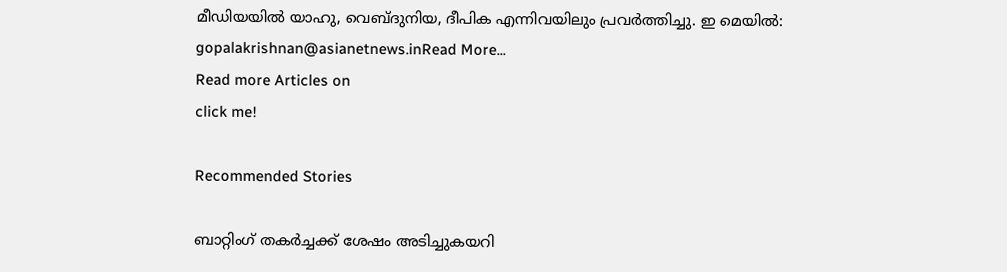മീഡിയയില്‍ യാഹു, വെബ്ദുനിയ, ദീപിക എന്നിവയിലും പ്രവര്‍ത്തിച്ചു. ഇ മെയില്‍: gopalakrishnan@asianetnews.inRead More...
Read more Articles on
click me!

Recommended Stories

ബാറ്റിംഗ് തകർച്ചക്ക് ശേഷം അടിച്ചുകയറി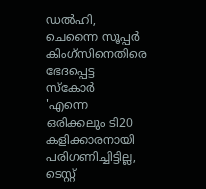ഡല്‍ഹി, ചെന്നൈ സൂപ്പര്‍ കിംഗ്സിനെതിരെ ഭേദപ്പെട്ട സ്കോര്‍
'എന്നെ ഒരിക്കലും ടി20 കളിക്കാരനായി പരിഗണിച്ചിട്ടില്ല, ടെസ്റ്റ്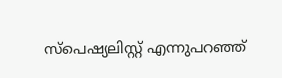സ്പെഷ്യലിസ്റ്റ് എന്നുപറഞ്ഞ്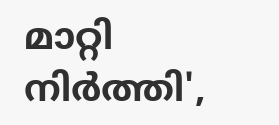മാറ്റി നിര്‍ത്തി',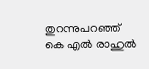തുറന്നുപറഞ്ഞ് കെ എൽ രാഹുൽ